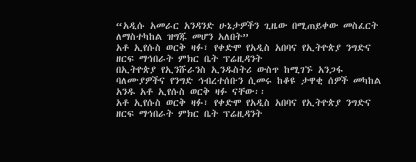“አዲሱ አመራር አንዳንድ ሁኔታዎችን ጊዜው በሚጠይቀው መስፈርት ለማስተካከል ዝግጁ መሆን አለበት”
አቶ ኢየሱስ ወርቅ ዛፉ፣ የቀድሞ የአዲስ አበባና የኢትዮጵያ ንግድና ዘርፍ ማኅበራት ምክር ቤት ፕሬዚዳንት
በኢትዮጵያ የኢንሹራንስ ኢንዱስትሪ ውስጥ ከሚገኙ አንጋፋ ባለሙያዎችና የንግድ ኅብረተሰቡን ሲመሩ ከቆዩ ታዋቂ ሰዎች መካከል አንዱ አቶ ኢየሱስ ወርቅ ዛፉ ናቸው፡፡
አቶ ኢየሱስ ወርቅ ዛፉ፣ የቀድሞ የአዲስ አበባና የኢትዮጵያ ንግድና ዘርፍ ማኅበራት ምክር ቤት ፕሬዚዳንት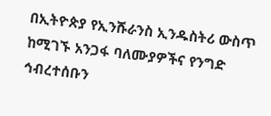በኢትዮጵያ የኢንሹራንስ ኢንዱስትሪ ውስጥ ከሚገኙ አንጋፋ ባለሙያዎችና የንግድ ኅብረተሰቡን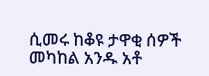ሲመሩ ከቆዩ ታዋቂ ሰዎች መካከል አንዱ አቶ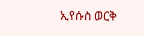ኢየሱስ ወርቅ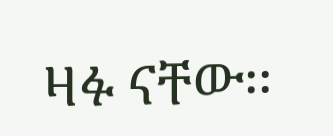ዛፉ ናቸው፡፡